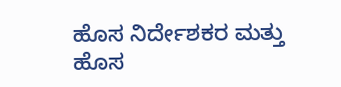ಹೊಸ ನಿರ್ದೇಶಕರ ಮತ್ತು ಹೊಸ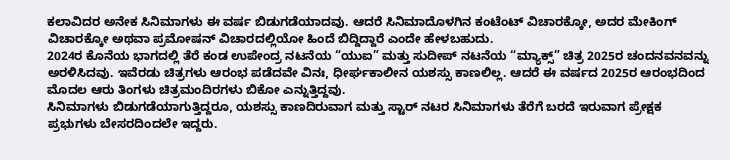ಕಲಾವಿದರ ಅನೇಕ ಸಿನಿಮಾಗಳು ಈ ವರ್ಷ ಬಿಡುಗಡೆಯಾದವು. ಆದರೆ ಸಿನಿಮಾದೊಳಗಿನ ಕಂಟೆಂಟ್ ವಿಚಾರಕ್ಕೋ, ಅದರ ಮೇಕಿಂಗ್ ವಿಚಾರಕ್ಕೋ ಅಥವಾ ಪ್ರಮೋಷನ್ ವಿಚಾರದಲ್ಲಿಯೋ ಹಿಂದೆ ಬಿದ್ದಿದ್ದಾರೆ ಎಂದೇ ಹೇಳಬಹುದು.
2024ರ ಕೊನೆಯ ಭಾಗದಲ್ಲಿ ತೆರೆ ಕಂಡ ಉಪೇಂದ್ರ ನಟನೆಯ “ಯುಐ” ಮತ್ತು ಸುದೀಪ್ ನಟನೆಯ “ಮ್ಯಾಕ್ಸ್” ಚಿತ್ರ 2025ರ ಚಂದನವನವನ್ನು ಅರಳಿಸಿದವು. ಇವೆರಡು ಚಿತ್ರಗಳು ಆರಂಭ ಪಡೆದವೇ ವಿನಃ, ಧೀರ್ಘಕಾಲೀನ ಯಶಸ್ಸು ಕಾಣಲಿಲ್ಲ. ಆದರೆ ಈ ವರ್ಷದ 2025ರ ಆರಂಭದಿಂದ ಮೊದಲ ಆರು ತಿಂಗಳು ಚಿತ್ರಮಂದಿರಗಳು ಬಿಕೋ ಎನ್ನುತ್ತಿದ್ದವು.
ಸಿನಿಮಾಗಳು ಬಿಡುಗಡೆಯಾಗುತ್ತಿದ್ದರೂ, ಯಶಸ್ಸು ಕಾಣದಿರುವಾಗ ಮತ್ತು ಸ್ಟಾರ್ ನಟರ ಸಿನಿಮಾಗಳು ತೆರೆಗೆ ಬರದೆ ಇರುವಾಗ ಪ್ರೇಕ್ಷಕ ಪ್ರಭುಗಳು ಬೇಸರದಿಂದಲೇ ಇದ್ದರು.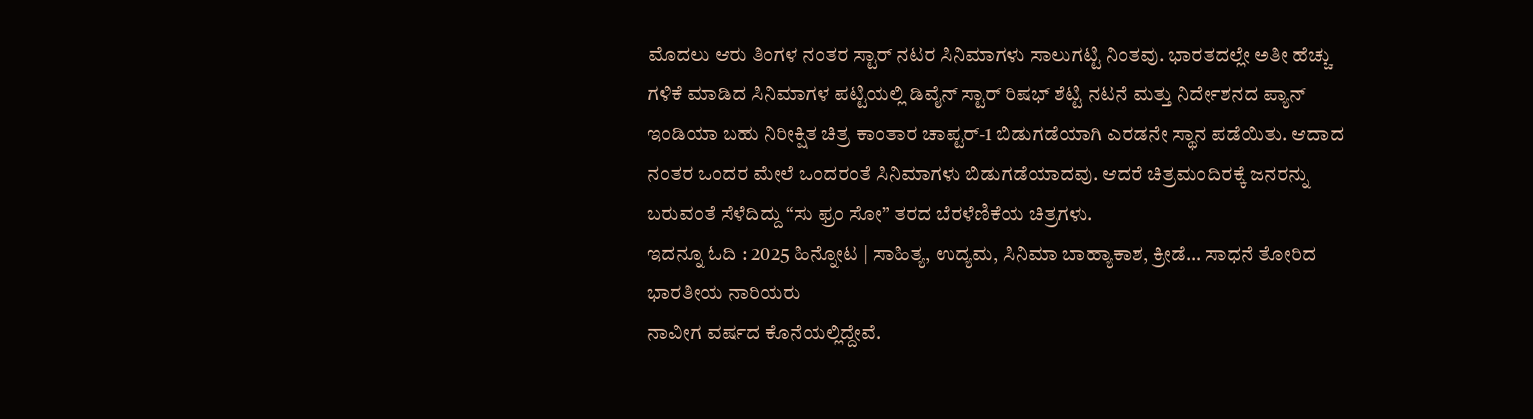ಮೊದಲು ಆರು ತಿಂಗಳ ನಂತರ ಸ್ಟಾರ್ ನಟರ ಸಿನಿಮಾಗಳು ಸಾಲುಗಟ್ಟಿ ನಿಂತವು. ಭಾರತದಲ್ಲೇ ಅತೀ ಹೆಚ್ಚು ಗಳಿಕೆ ಮಾಡಿದ ಸಿನಿಮಾಗಳ ಪಟ್ಟಿಯಲ್ಲಿ ಡಿವೈನ್ ಸ್ಟಾರ್ ರಿಷಭ್ ಶೆಟ್ಟಿ ನಟನೆ ಮತ್ತು ನಿರ್ದೇಶನದ ಪ್ಯಾನ್ ಇಂಡಿಯಾ ಬಹು ನಿರೀಕ್ಷಿತ ಚಿತ್ರ ಕಾಂತಾರ ಚಾಪ್ಟರ್-1 ಬಿಡುಗಡೆಯಾಗಿ ಎರಡನೇ ಸ್ಥಾನ ಪಡೆಯಿತು. ಆದಾದ ನಂತರ ಒಂದರ ಮೇಲೆ ಒಂದರಂತೆ ಸಿನಿಮಾಗಳು ಬಿಡುಗಡೆಯಾದವು. ಆದರೆ ಚಿತ್ರಮಂದಿರಕ್ಕೆ ಜನರನ್ನು ಬರುವಂತೆ ಸೆಳೆದಿದ್ದು “ಸು ಫ್ರಂ ಸೋ” ತರದ ಬೆರಳೆಣಿಕೆಯ ಚಿತ್ರಗಳು.
ಇದನ್ನೂ ಓದಿ : 2025 ಹಿನ್ನೋಟ | ಸಾಹಿತ್ಯ, ಉದ್ಯಮ, ಸಿನಿಮಾ ಬಾಹ್ಯಾಕಾಶ, ಕ್ರೀಡೆ… ಸಾಧನೆ ತೋರಿದ ಭಾರತೀಯ ನಾರಿಯರು
ನಾವೀಗ ವರ್ಷದ ಕೊನೆಯಲ್ಲಿದ್ದೇವೆ.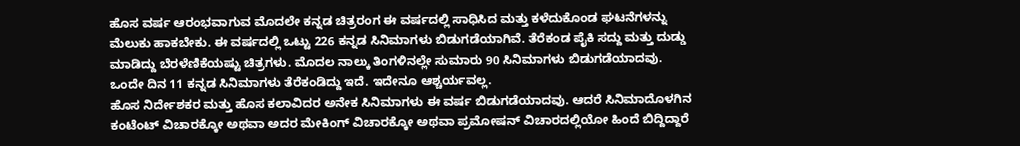ಹೊಸ ವರ್ಷ ಆರಂಭವಾಗುವ ಮೊದಲೇ ಕನ್ನಡ ಚಿತ್ರರಂಗ ಈ ವರ್ಷದಲ್ಲಿ ಸಾಧಿಸಿದ ಮತ್ತು ಕಳೆದುಕೊಂಡ ಘಟನೆಗಳನ್ನು ಮೆಲುಕು ಹಾಕಬೇಕು. ಈ ವರ್ಷದಲ್ಲಿ ಒಟ್ಟು 226 ಕನ್ನಡ ಸಿನಿಮಾಗಳು ಬಿಡುಗಡೆಯಾಗಿವೆ. ತೆರೆಕಂಡ ಪೈಕಿ ಸದ್ದು ಮತ್ತು ದುಡ್ಡು ಮಾಡಿದ್ದು ಬೆರಳೆಣಿಕೆಯಷ್ಟು ಚಿತ್ರಗಳು. ಮೊದಲ ನಾಲ್ಕು ತಿಂಗಳಿನಲ್ಲೇ ಸುಮಾರು 90 ಸಿನಿಮಾಗಳು ಬಿಡುಗಡೆಯಾದವು. ಒಂದೇ ದಿನ 11 ಕನ್ನಡ ಸಿನಿಮಾಗಳು ತೆರೆಕಂಡಿದ್ದು ಇದೆ. ಇದೇನೂ ಆಶ್ಚರ್ಯವಲ್ಲ.
ಹೊಸ ನಿರ್ದೇಶಕರ ಮತ್ತು ಹೊಸ ಕಲಾವಿದರ ಅನೇಕ ಸಿನಿಮಾಗಳು ಈ ವರ್ಷ ಬಿಡುಗಡೆಯಾದವು. ಆದರೆ ಸಿನಿಮಾದೊಳಗಿನ ಕಂಟೆಂಟ್ ವಿಚಾರಕ್ಕೋ ಅಥವಾ ಅದರ ಮೇಕಿಂಗ್ ವಿಚಾರಕ್ಕೋ ಅಥವಾ ಪ್ರಮೋಷನ್ ವಿಚಾರದಲ್ಲಿಯೋ ಹಿಂದೆ ಬಿದ್ದಿದ್ದಾರೆ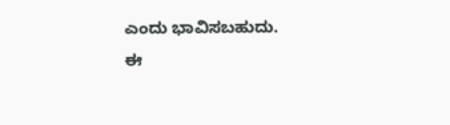ಎಂದು ಭಾವಿಸಬಹುದು.
ಈ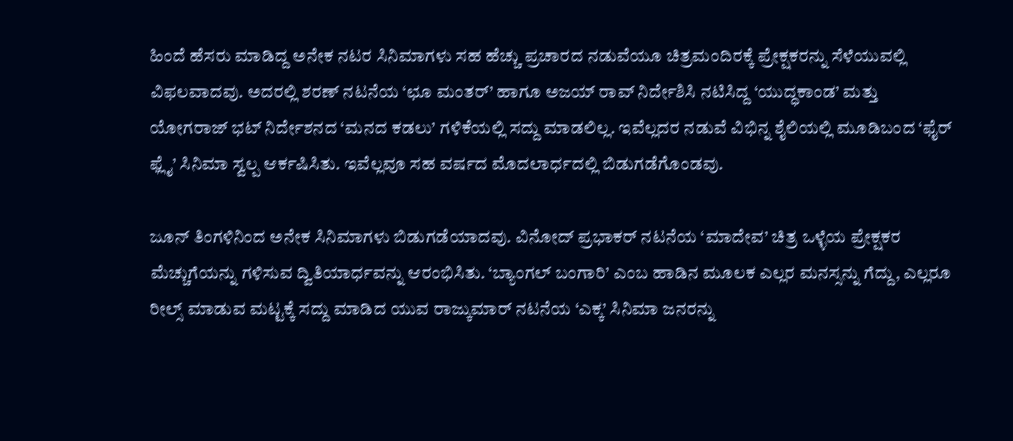ಹಿಂದೆ ಹೆಸರು ಮಾಡಿದ್ದ ಅನೇಕ ನಟರ ಸಿನಿಮಾಗಳು ಸಹ ಹೆಚ್ಚು ಪ್ರಚಾರದ ನಡುವೆಯೂ ಚಿತ್ರಮಂದಿರಕ್ಕೆ ಪ್ರೇಕ್ಷಕರನ್ನು ಸೆಳೆಯುವಲ್ಲಿ ವಿಫಲವಾದವು. ಅದರಲ್ಲಿ ಶರಣ್ ನಟನೆಯ ‘ಛೂ ಮಂತರ್’ ಹಾಗೂ ಅಜಯ್ ರಾವ್ ನಿರ್ದೇಶಿಸಿ ನಟಿಸಿದ್ದ ‘ಯುದ್ಧಕಾಂಡ’ ಮತ್ತು ಯೋಗರಾಜ್ ಭಟ್ ನಿರ್ದೇಶನದ ‘ಮನದ ಕಡಲು’ ಗಳಿಕೆಯಲ್ಲಿ ಸದ್ದು ಮಾಡಲಿಲ್ಲ. ಇವೆಲ್ಲದರ ನಡುವೆ ವಿಭಿನ್ನ ಶೈಲಿಯಲ್ಲಿ ಮೂಡಿಬಂದ ‘ಫೈರ್ ಫ್ಲೈ’ ಸಿನಿಮಾ ಸ್ವಲ್ಪ ಆರ್ಕಷಿಸಿತು. ಇವೆಲ್ಲವೂ ಸಹ ವರ್ಷದ ಮೊದಲಾರ್ಧದಲ್ಲಿ ಬಿಡುಗಡೆಗೊಂಡವು.

ಜೂನ್ ತಿಂಗಳಿನಿಂದ ಅನೇಕ ಸಿನಿಮಾಗಳು ಬಿಡುಗಡೆಯಾದವು. ವಿನೋದ್ ಪ್ರಭಾಕರ್ ನಟನೆಯ ‘ಮಾದೇವ’ ಚಿತ್ರ ಒಳ್ಳೆಯ ಪ್ರೇಕ್ಷಕರ ಮೆಚ್ಚುಗೆಯನ್ನು ಗಳಿಸುವ ದ್ವಿತಿಯಾರ್ಧವನ್ನು ಆರಂಭಿಸಿತು. ‘ಬ್ಯಾಂಗಲ್ ಬಂಗಾರಿ’ ಎಂಬ ಹಾಡಿನ ಮೂಲಕ ಎಲ್ಲರ ಮನಸ್ಸನ್ನು ಗೆದ್ದು, ಎಲ್ಲರೂ ರೀಲ್ಸ್ ಮಾಡುವ ಮಟ್ಟಕ್ಕೆ ಸದ್ದು ಮಾಡಿದ ಯುವ ರಾಜ್ಕುಮಾರ್ ನಟನೆಯ ‘ಎಕ್ಕ’ ಸಿನಿಮಾ ಜನರನ್ನು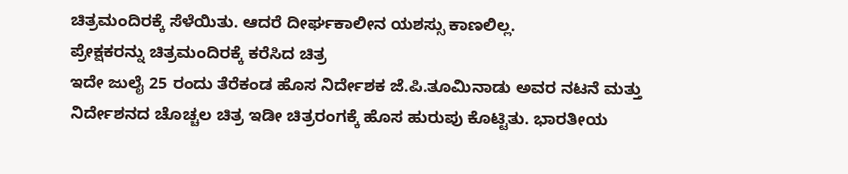ಚಿತ್ರಮಂದಿರಕ್ಕೆ ಸೆಳೆಯಿತು. ಆದರೆ ದೀರ್ಘಕಾಲೀನ ಯಶಸ್ಸು ಕಾಣಲಿಲ್ಲ.
ಪ್ರೇಕ್ಷಕರನ್ನು ಚಿತ್ರಮಂದಿರಕ್ಕೆ ಕರೆಸಿದ ಚಿತ್ರ
ಇದೇ ಜುಲೈ 25 ರಂದು ತೆರೆಕಂಡ ಹೊಸ ನಿರ್ದೇಶಕ ಜೆ.ಪಿ.ತೂಮಿನಾಡು ಅವರ ನಟನೆ ಮತ್ತು ನಿರ್ದೇಶನದ ಚೊಚ್ಚಲ ಚಿತ್ರ ಇಡೀ ಚಿತ್ರರಂಗಕ್ಕೆ ಹೊಸ ಹುರುಪು ಕೊಟ್ಟಿತು. ಭಾರತೀಯ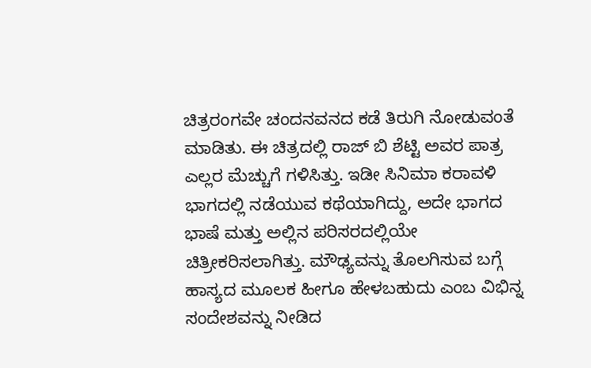ಚಿತ್ರರಂಗವೇ ಚಂದನವನದ ಕಡೆ ತಿರುಗಿ ನೋಡುವಂತೆ ಮಾಡಿತು. ಈ ಚಿತ್ರದಲ್ಲಿ ರಾಜ್ ಬಿ ಶೆಟ್ಟಿ ಅವರ ಪಾತ್ರ ಎಲ್ಲರ ಮೆಚ್ಚುಗೆ ಗಳಿಸಿತ್ತು. ಇಡೀ ಸಿನಿಮಾ ಕರಾವಳಿ ಭಾಗದಲ್ಲಿ ನಡೆಯುವ ಕಥೆಯಾಗಿದ್ದು, ಅದೇ ಭಾಗದ ಭಾಷೆ ಮತ್ತು ಅಲ್ಲಿನ ಪರಿಸರದಲ್ಲಿಯೇ ಚಿತ್ರೀಕರಿಸಲಾಗಿತ್ತು. ಮೌಢ್ಯವನ್ನು ತೊಲಗಿಸುವ ಬಗ್ಗೆ ಹಾಸ್ಯದ ಮೂಲಕ ಹೀಗೂ ಹೇಳಬಹುದು ಎಂಬ ವಿಭಿನ್ನ ಸಂದೇಶವನ್ನು ನೀಡಿದ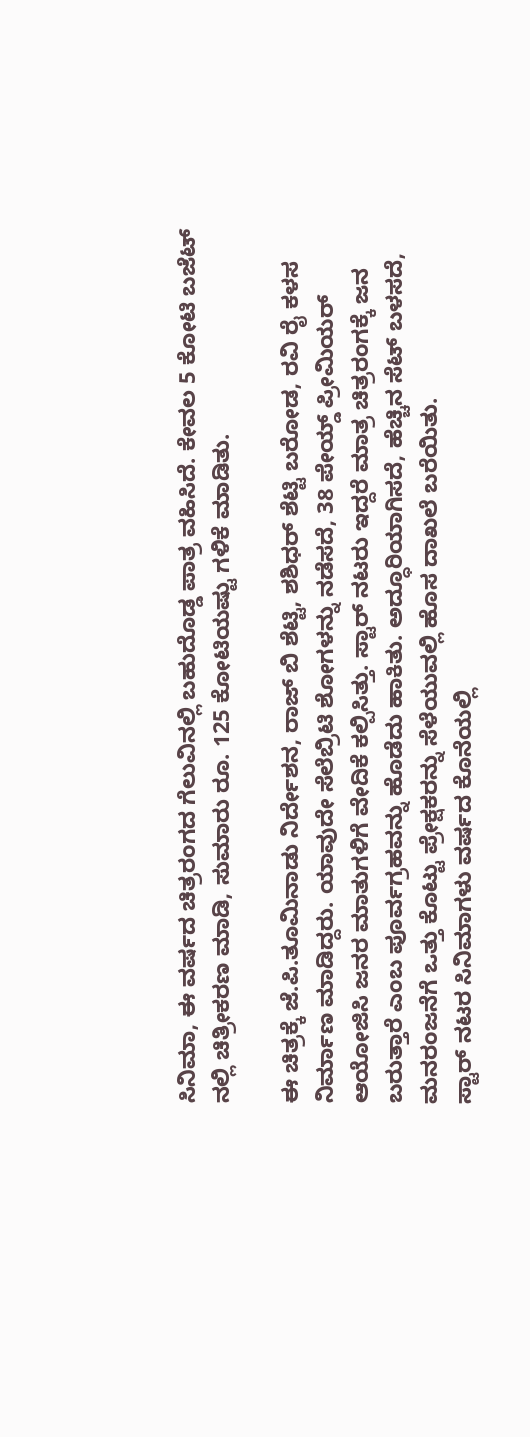ಸಿನಿಮಾ, ಈ ವರ್ಷದ ಚಿತ್ರರಂಗದ ಗೆಲುವಿನಲ್ಲಿ ಬಹುದೊಡ್ಡ ಪಾತ್ರ ವಹಿಸಿದೆ. ಕೇವಲ 5 ಕೋಟಿ ಬಜೆಟ್ ನಲ್ಲಿ ಚಿತ್ರೀಕರಣ ಮಾಡಿ, ಸುಮಾರು ರೂ. 125 ಕೋಟಿಯಷ್ಟು ಗಳಿಕೆ ಮಾಡಿತು.

ಈ ಚಿತ್ರಕ್ಕೆ ಜೆ.ಪಿ.ತೂಮಿನಾಡು ನಿರ್ದೇಶನ, ರಾಜ್ ಬಿ ಶೆಟ್ಟಿ, ಶಶಿಧರ್ ಶೆಟ್ಟಿ ಬರೋಡ, ರವಿ ರೈ ಕಳಸ ನಿರ್ಮಾಣ ಮಾಡಿದ್ದರು. ಯಾವುದೇ ಸೆಲೆಬ್ರಿಟಿ ಶೋಗಳನ್ನು ನಡೆಸದೆ, 38 ಪೇಯ್ಡ್ ಪ್ರೀಮಿಯರ್ ಆಯೋಜಿಸಿ ಜನರ ಮಾತುಗಳಿಗೆ ವೇದಿಕೆ ಕಲ್ಪಿಸಿತ್ತು. ಸ್ಟಾರ್ ನಟರು ಇದ್ದರೆ ಮಾತ್ರ ಚಿತ್ರರಂಗಕ್ಕೆ ಜನ ಬರುತ್ತಾರೆ ಎಂಬ ಪೂರ್ವಗ್ರಹವನ್ನು ಹೊಡೆದು ಹಾಕಿತು. ಅದ್ಧೂರಿಯಾಗಿಸದೆ, ಹೆಚ್ಚಿನ ಸೆಟ್ ಬಳಸದೆ, ಮನರಂಜನೆಗೆ ಒತ್ತು ಕೊಟ್ಟು ಪ್ರೇಕ್ಷಕರನ್ನು ಸೆಳೆಯುವಲ್ಲಿ ಹೊಸ ದಾಖಲೆ ಬರೆಯಿತು.
ಸ್ಟಾರ್ ನಟರ ಸಿನಿಮಾಗಳು ವರ್ಷದ ಕೊನೆಯಲ್ಲಿ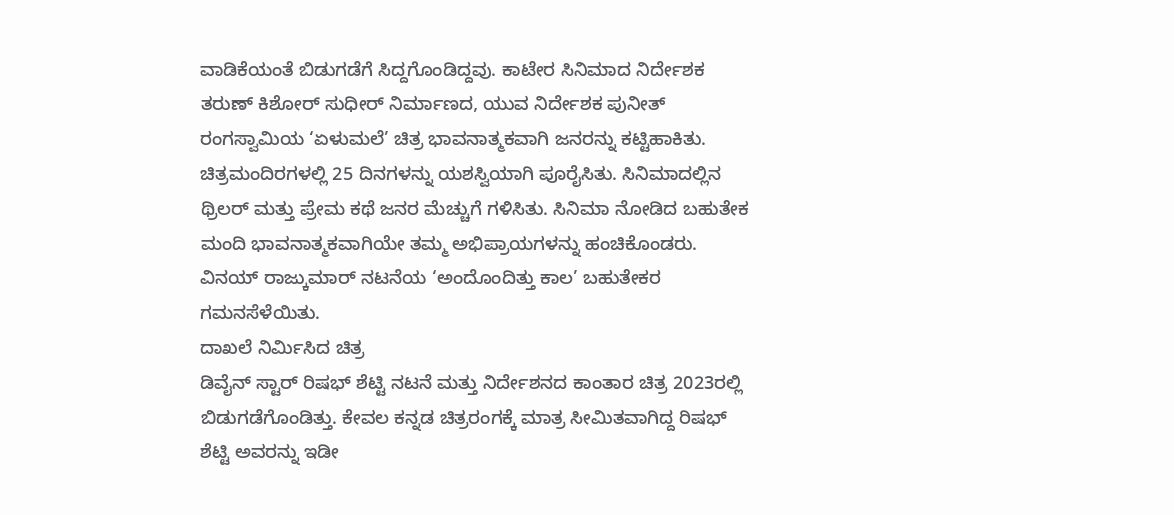ವಾಡಿಕೆಯಂತೆ ಬಿಡುಗಡೆಗೆ ಸಿದ್ದಗೊಂಡಿದ್ದವು. ಕಾಟೇರ ಸಿನಿಮಾದ ನಿರ್ದೇಶಕ ತರುಣ್ ಕಿಶೋರ್ ಸುಧೀರ್ ನಿರ್ಮಾಣದ, ಯುವ ನಿರ್ದೇಶಕ ಪುನೀತ್ ರಂಗಸ್ವಾಮಿಯ ‘ಏಳುಮಲೆ’ ಚಿತ್ರ ಭಾವನಾತ್ಮಕವಾಗಿ ಜನರನ್ನು ಕಟ್ಟಿಹಾಕಿತು. ಚಿತ್ರಮಂದಿರಗಳಲ್ಲಿ 25 ದಿನಗಳನ್ನು ಯಶಸ್ವಿಯಾಗಿ ಪೂರೈಸಿತು. ಸಿನಿಮಾದಲ್ಲಿನ ಥ್ರಿಲರ್ ಮತ್ತು ಪ್ರೇಮ ಕಥೆ ಜನರ ಮೆಚ್ಚುಗೆ ಗಳಿಸಿತು. ಸಿನಿಮಾ ನೋಡಿದ ಬಹುತೇಕ ಮಂದಿ ಭಾವನಾತ್ಮಕವಾಗಿಯೇ ತಮ್ಮ ಅಭಿಪ್ರಾಯಗಳನ್ನು ಹಂಚಿಕೊಂಡರು. ವಿನಯ್ ರಾಜ್ಕುಮಾರ್ ನಟನೆಯ ‘ಅಂದೊಂದಿತ್ತು ಕಾಲ’ ಬಹುತೇಕರ ಗಮನಸೆಳೆಯಿತು.
ದಾಖಲೆ ನಿರ್ಮಿಸಿದ ಚಿತ್ರ
ಡಿವೈನ್ ಸ್ಟಾರ್ ರಿಷಭ್ ಶೆಟ್ಟಿ ನಟನೆ ಮತ್ತು ನಿರ್ದೇಶನದ ಕಾಂತಾರ ಚಿತ್ರ 2023ರಲ್ಲಿ ಬಿಡುಗಡೆಗೊಂಡಿತ್ತು. ಕೇವಲ ಕನ್ನಡ ಚಿತ್ರರಂಗಕ್ಕೆ ಮಾತ್ರ ಸೀಮಿತವಾಗಿದ್ದ ರಿಷಭ್ ಶೆಟ್ಟಿ ಅವರನ್ನು ಇಡೀ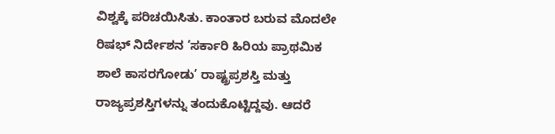ವಿಶ್ವಕ್ಕೆ ಪರಿಚಯಿಸಿತು. ಕಾಂತಾರ ಬರುವ ಮೊದಲೇ ರಿಷಭ್ ನಿರ್ದೇಶನ ‘ಸರ್ಕಾರಿ ಹಿರಿಯ ಪ್ರಾಥಮಿಕ ಶಾಲೆ ಕಾಸರಗೋಡು’ ರಾಷ್ಟ್ರಪ್ರಶಸ್ತಿ ಮತ್ತು ರಾಜ್ಯಪ್ರಶಸ್ತಿಗಳನ್ನು ತಂದುಕೊಟ್ಟಿದ್ದವು. ಆದರೆ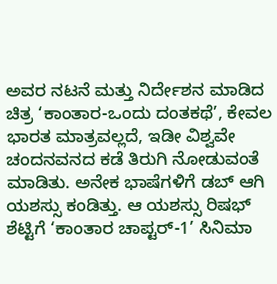ಅವರ ನಟನೆ ಮತ್ತು ನಿರ್ದೇಶನ ಮಾಡಿದ ಚಿತ್ರ ‘ಕಾಂತಾರ-ಒಂದು ದಂತಕಥೆ’, ಕೇವಲ ಭಾರತ ಮಾತ್ರವಲ್ಲದೆ, ಇಡೀ ವಿಶ್ವವೇ ಚಂದನವನದ ಕಡೆ ತಿರುಗಿ ನೋಡುವಂತೆ ಮಾಡಿತು. ಅನೇಕ ಭಾಷೆಗಳಿಗೆ ಡಬ್ ಆಗಿ ಯಶಸ್ಸು ಕಂಡಿತ್ತು. ಆ ಯಶಸ್ಸು ರಿಷಭ್ ಶೆಟ್ಟಿಗೆ ‘ಕಾಂತಾರ ಚಾಪ್ಟರ್-1’ ಸಿನಿಮಾ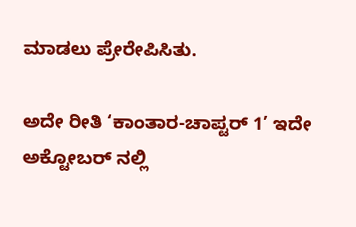ಮಾಡಲು ಪ್ರೇರೇಪಿಸಿತು.

ಅದೇ ರೀತಿ ‘ಕಾಂತಾರ-ಚಾಪ್ಟರ್ 1’ ಇದೇ ಅಕ್ಟೋಬರ್ ನಲ್ಲಿ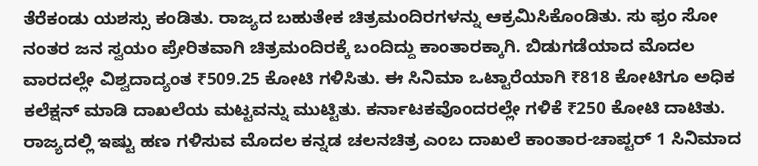ತೆರೆಕಂಡು ಯಶಸ್ಸು ಕಂಡಿತು. ರಾಜ್ಯದ ಬಹುತೇಕ ಚಿತ್ರಮಂದಿರಗಳನ್ನು ಆಕ್ರಮಿಸಿಕೊಂಡಿತು. ಸು ಫ್ರಂ ಸೋ ನಂತರ ಜನ ಸ್ವಯಂ ಪ್ರೇರಿತವಾಗಿ ಚಿತ್ರಮಂದಿರಕ್ಕೆ ಬಂದಿದ್ದು ಕಾಂತಾರಕ್ಕಾಗಿ. ಬಿಡುಗಡೆಯಾದ ಮೊದಲ ವಾರದಲ್ಲೇ ವಿಶ್ವದಾದ್ಯಂತ ₹509.25 ಕೋಟಿ ಗಳಿಸಿತು. ಈ ಸಿನಿಮಾ ಒಟ್ಟಾರೆಯಾಗಿ ₹818 ಕೋಟಿಗೂ ಅಧಿಕ ಕಲೆಕ್ಷನ್ ಮಾಡಿ ದಾಖಲೆಯ ಮಟ್ಟವನ್ನು ಮುಟ್ಟಿತು. ಕರ್ನಾಟಕವೊಂದರಲ್ಲೇ ಗಳಿಕೆ ₹250 ಕೋಟಿ ದಾಟಿತು. ರಾಜ್ಯದಲ್ಲಿ ಇಷ್ಟು ಹಣ ಗಳಿಸುವ ಮೊದಲ ಕನ್ನಡ ಚಲನಚಿತ್ರ ಎಂಬ ದಾಖಲೆ ಕಾಂತಾರ-ಚಾಪ್ಟರ್ 1 ಸಿನಿಮಾದ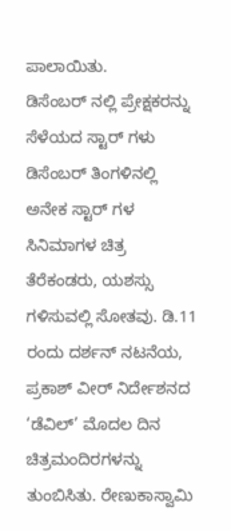ಪಾಲಾಯಿತು.
ಡಿಸೆಂಬರ್ ನಲ್ಲಿ ಪ್ರೇಕ್ಷಕರನ್ನು ಸೆಳೆಯದ ಸ್ಟಾರ್ ಗಳು
ಡಿಸೆಂಬರ್ ತಿಂಗಳಿನಲ್ಲಿ ಅನೇಕ ಸ್ಟಾರ್ ಗಳ ಸಿನಿಮಾಗಳ ಚಿತ್ರ ತೆರೆಕಂಡರು, ಯಶಸ್ಸು ಗಳಿಸುವಲ್ಲಿ ಸೋತವು. ಡಿ.11 ರಂದು ದರ್ಶನ್ ನಟನೆಯ, ಪ್ರಕಾಶ್ ವೀರ್ ನಿರ್ದೇಶನದ ‘ಡೆವಿಲ್’ ಮೊದಲ ದಿನ ಚಿತ್ರಮಂದಿರಗಳನ್ನು ತುಂಬಿಸಿತು. ರೇಣುಕಾಸ್ವಾಮಿ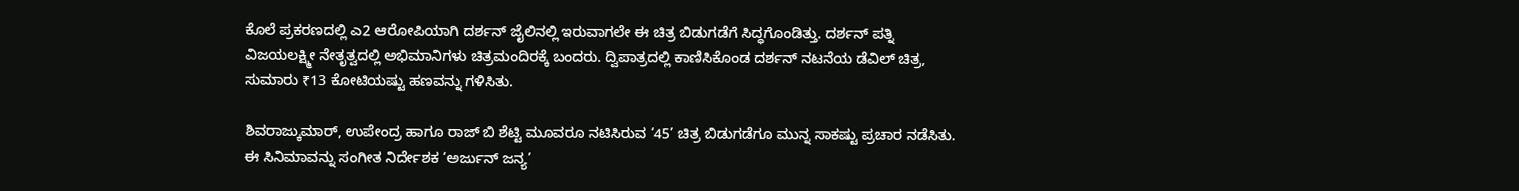ಕೊಲೆ ಪ್ರಕರಣದಲ್ಲಿ ಎ2 ಆರೋಪಿಯಾಗಿ ದರ್ಶನ್ ಜೈಲಿನಲ್ಲಿ ಇರುವಾಗಲೇ ಈ ಚಿತ್ರ ಬಿಡುಗಡೆಗೆ ಸಿದ್ಧಗೊಂಡಿತ್ತು. ದರ್ಶನ್ ಪತ್ನಿ ವಿಜಯಲಕ್ಷ್ಮೀ ನೇತೃತ್ವದಲ್ಲಿ ಅಭಿಮಾನಿಗಳು ಚಿತ್ರಮಂದಿರಕ್ಕೆ ಬಂದರು. ದ್ವಿಪಾತ್ರದಲ್ಲಿ ಕಾಣಿಸಿಕೊಂಡ ದರ್ಶನ್ ನಟನೆಯ ಡೆವಿಲ್ ಚಿತ್ರ, ಸುಮಾರು ₹13 ಕೋಟಿಯಷ್ಟು ಹಣವನ್ನು ಗಳಿಸಿತು.

ಶಿವರಾಜ್ಕುಮಾರ್, ಉಪೇಂದ್ರ ಹಾಗೂ ರಾಜ್ ಬಿ ಶೆಟ್ಟಿ ಮೂವರೂ ನಟಿಸಿರುವ ‘45’ ಚಿತ್ರ ಬಿಡುಗಡೆಗೂ ಮುನ್ನ ಸಾಕಷ್ಟು ಪ್ರಚಾರ ನಡೆಸಿತು. ಈ ಸಿನಿಮಾವನ್ನು ಸಂಗೀತ ನಿರ್ದೇಶಕ ‘ಅರ್ಜುನ್ ಜನ್ಯ’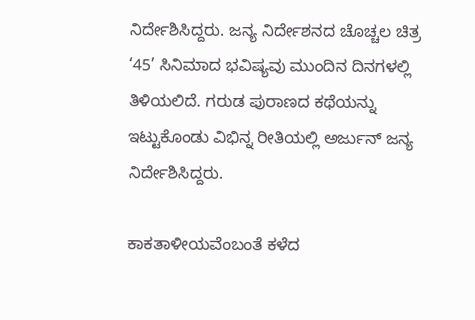ನಿರ್ದೇಶಿಸಿದ್ದರು. ಜನ್ಯ ನಿರ್ದೇಶನದ ಚೊಚ್ಚಲ ಚಿತ್ರ ‘45’ ಸಿನಿಮಾದ ಭವಿಷ್ಯವು ಮುಂದಿನ ದಿನಗಳಲ್ಲಿ ತಿಳಿಯಲಿದೆ. ಗರುಡ ಪುರಾಣದ ಕಥೆಯನ್ನು ಇಟ್ಟುಕೊಂಡು ವಿಭಿನ್ನ ರೀತಿಯಲ್ಲಿ ಅರ್ಜುನ್ ಜನ್ಯ ನಿರ್ದೇಶಿಸಿದ್ದರು.

ಕಾಕತಾಳೀಯವೆಂಬಂತೆ ಕಳೆದ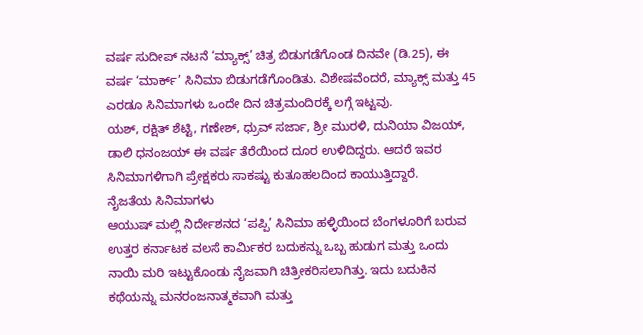ವರ್ಷ ಸುದೀಪ್ ನಟನೆ ‘ಮ್ಯಾಕ್ಸ್’ ಚಿತ್ರ ಬಿಡುಗಡೆಗೊಂಡ ದಿನವೇ (ಡಿ.25), ಈ ವರ್ಷ ‘ಮಾರ್ಕ್’ ಸಿನಿಮಾ ಬಿಡುಗಡೆಗೊಂಡಿತು. ವಿಶೇಷವೆಂದರೆ, ಮ್ಯಾಕ್ಸ್ ಮತ್ತು 45 ಎರಡೂ ಸಿನಿಮಾಗಳು ಒಂದೇ ದಿನ ಚಿತ್ರಮಂದಿರಕ್ಕೆ ಲಗ್ಗೆ ಇಟ್ಟವು.
ಯಶ್, ರಕ್ಷಿತ್ ಶೆಟ್ಟಿ, ಗಣೇಶ್, ಧ್ರುವ್ ಸರ್ಜಾ, ಶ್ರೀ ಮುರಳಿ, ದುನಿಯಾ ವಿಜಯ್, ಡಾಲಿ ಧನಂಜಯ್ ಈ ವರ್ಷ ತೆರೆಯಿಂದ ದೂರ ಉಳಿದಿದ್ದರು. ಆದರೆ ಇವರ ಸಿನಿಮಾಗಳಿಗಾಗಿ ಪ್ರೇಕ್ಷಕರು ಸಾಕಷ್ಟು ಕುತೂಹಲದಿಂದ ಕಾಯುತ್ತಿದ್ದಾರೆ.
ನೈಜತೆಯ ಸಿನಿಮಾಗಳು
ಆಯುಷ್ ಮಲ್ಲಿ ನಿರ್ದೇಶನದ ‘ಪಪ್ಪಿ’ ಸಿನಿಮಾ ಹಳ್ಳಿಯಿಂದ ಬೆಂಗಳೂರಿಗೆ ಬರುವ ಉತ್ತರ ಕರ್ನಾಟಕ ವಲಸೆ ಕಾರ್ಮಿಕರ ಬದುಕನ್ನು ಒಬ್ಬ ಹುಡುಗ ಮತ್ತು ಒಂದು ನಾಯಿ ಮರಿ ಇಟ್ಟುಕೊಂಡು ನೈಜವಾಗಿ ಚಿತ್ರೀಕರಿಸಲಾಗಿತ್ತು. ಇದು ಬದುಕಿನ ಕಥೆಯನ್ನು ಮನರಂಜನಾತ್ಮಕವಾಗಿ ಮತ್ತು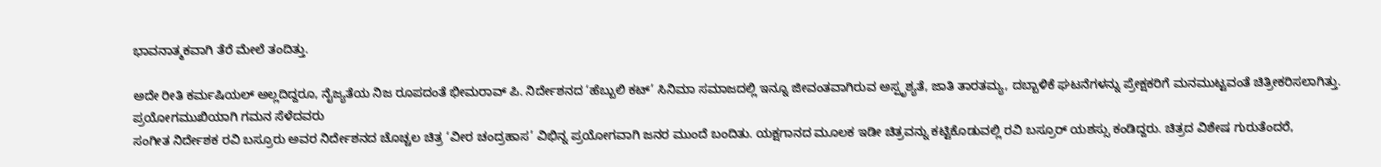ಭಾವನಾತ್ಮಕವಾಗಿ ತೆರೆ ಮೇಲೆ ತಂದಿತ್ತು.

ಅದೇ ರೀತಿ ಕರ್ಮಷಿಯಲ್ ಅಲ್ಲದಿದ್ದರೂ, ನೈಜ್ಯತೆಯ ನಿಜ ರೂಪದಂತೆ ಭೀಮರಾವ್ ಪಿ. ನಿರ್ದೇಶನದ ‘ಹೆಬ್ಬುಲಿ ಕಟ್’ ಸಿನಿಮಾ ಸಮಾಜದಲ್ಲಿ ಇನ್ನೂ ಜೀವಂತವಾಗಿರುವ ಅಸ್ಪೃಶ್ಯತೆ, ಜಾತಿ ತಾರತಮ್ಯ, ದಬ್ಬಾಳಿಕೆ ಘಟನೆಗಳನ್ನು ಪ್ರೇಕ್ಷಕರಿಗೆ ಮನಮುಟ್ಟವಂತೆ ಚಿತ್ರೀಕರಿಸಲಾಗಿತ್ತು.
ಪ್ರಯೋಗಮುಖಿಯಾಗಿ ಗಮನ ಸೆಳೆದವರು
ಸಂಗೀತ ನಿರ್ದೇಶಕ ರವಿ ಬಸ್ರೂರು ಅವರ ನಿರ್ದೇಶನದ ಚೊಚ್ಚಲ ಚಿತ್ರ ‘ವೀರ ಚಂದ್ರಹಾಸ’ ವಿಭಿನ್ನ ಪ್ರಯೋಗವಾಗಿ ಜನರ ಮುಂದೆ ಬಂದಿತು. ಯಕ್ಷಗಾನದ ಮೂಲಕ ಇಡೀ ಚಿತ್ರವನ್ನು ಕಟ್ಟಿಕೊಡುವಲ್ಲಿ ರವಿ ಬಸ್ರೂರ್ ಯಶಸ್ಸು ಕಂಡಿದ್ದರು. ಚಿತ್ರದ ವಿಶೇಷ ಗುರುತೆಂದರೆ,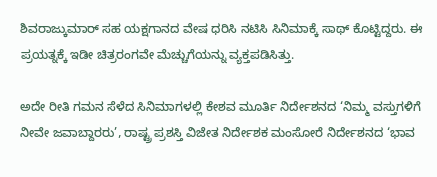ಶಿವರಾಜ್ಕುಮಾರ್ ಸಹ ಯಕ್ಷಗಾನದ ವೇಷ ಧರಿಸಿ ನಟಿಸಿ ಸಿನಿಮಾಕ್ಕೆ ಸಾಥ್ ಕೊಟ್ಟಿದ್ದರು. ಈ ಪ್ರಯತ್ನಕ್ಕೆ ಇಡೀ ಚಿತ್ರರಂಗವೇ ಮೆಚ್ಚುಗೆಯನ್ನು ವ್ಯಕ್ತಪಡಿಸಿತ್ತು.

ಅದೇ ರೀತಿ ಗಮನ ಸೆಳೆದ ಸಿನಿಮಾಗಳಲ್ಲಿ ಕೇಶವ ಮೂರ್ತಿ ನಿರ್ದೇಶನದ ‘ನಿಮ್ಮ ವಸ್ತುಗಳಿಗೆ ನೀವೇ ಜವಾಬ್ದಾರರು’, ರಾಷ್ಟ್ರ ಪ್ರಶಸ್ತಿ ವಿಜೇತ ನಿರ್ದೇಶಕ ಮಂಸೋರೆ ನಿರ್ದೇಶನದ ‘ಭಾವ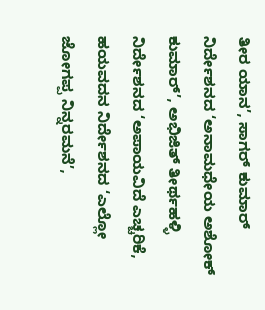ತೀರ ಯಾನ’, ಸಾಗರ್ ಕುಮಾರ್ ನಿರ್ದೇಶನದ ‘ಅನಾಮಧೇಯ ಅಶೋಕ್ ಕುಮಾರ್’, ಅಭಿಜಿತ್ ತೀರ್ಥಹಳ್ಳಿ ನಿರ್ದೇಶನದ ‘ಅಪಾಯವಿದೆ ಎಚ್ಚರಿಕೆ, ಹಯವದನ ನಿರ್ದೇಶನದ ‘ಎಲ್ಲೋ ಜೋಗಪ್ಪ ನಿನ್ನರಮನೆ’,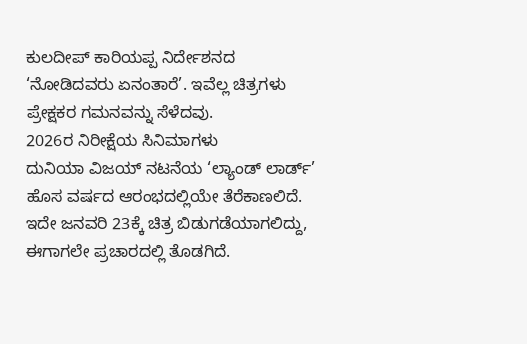ಕುಲದೀಪ್ ಕಾರಿಯಪ್ಪ ನಿರ್ದೇಶನದ ‘ನೋಡಿದವರು ಏನಂತಾರೆ’. ಇವೆಲ್ಲ ಚಿತ್ರಗಳು ಪ್ರೇಕ್ಷಕರ ಗಮನವನ್ನು ಸೆಳೆದವು.
2026ರ ನಿರೀಕ್ಷೆಯ ಸಿನಿಮಾಗಳು
ದುನಿಯಾ ವಿಜಯ್ ನಟನೆಯ ‘ಲ್ಯಾಂಡ್ ಲಾರ್ಡ್’ ಹೊಸ ವರ್ಷದ ಆರಂಭದಲ್ಲಿಯೇ ತೆರೆಕಾಣಲಿದೆ. ಇದೇ ಜನವರಿ 23ಕ್ಕೆ ಚಿತ್ರ ಬಿಡುಗಡೆಯಾಗಲಿದ್ದು, ಈಗಾಗಲೇ ಪ್ರಚಾರದಲ್ಲಿ ತೊಡಗಿದೆ.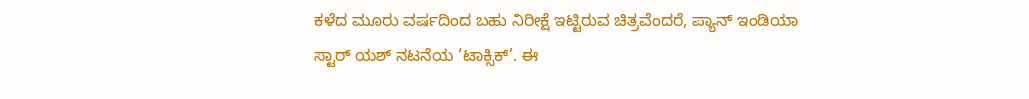ಕಳೆದ ಮೂರು ವರ್ಷದಿಂದ ಬಹು ನಿರೀಕ್ಷೆ ಇಟ್ಟಿರುವ ಚಿತ್ರವೆಂದರೆ, ಪ್ಯಾನ್ ಇಂಡಿಯಾ ಸ್ಟಾರ್ ಯಶ್ ನಟನೆಯ ‘ಟಾಕ್ಸಿಕ್’. ಈ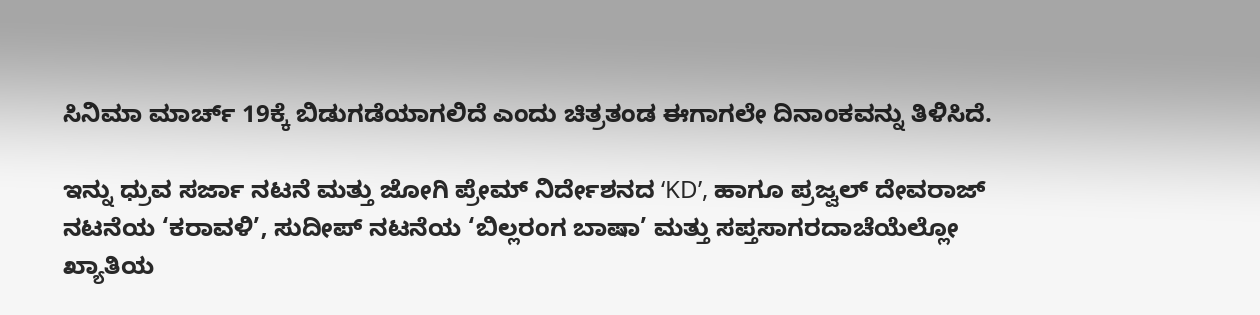ಸಿನಿಮಾ ಮಾರ್ಚ್ 19ಕ್ಕೆ ಬಿಡುಗಡೆಯಾಗಲಿದೆ ಎಂದು ಚಿತ್ರತಂಡ ಈಗಾಗಲೇ ದಿನಾಂಕವನ್ನು ತಿಳಿಸಿದೆ.

ಇನ್ನು ಧ್ರುವ ಸರ್ಜಾ ನಟನೆ ಮತ್ತು ಜೋಗಿ ಪ್ರೇಮ್ ನಿರ್ದೇಶನದ ‘KD’, ಹಾಗೂ ಪ್ರಜ್ವಲ್ ದೇವರಾಜ್ ನಟನೆಯ ‘ಕರಾವಳಿ’, ಸುದೀಪ್ ನಟನೆಯ ‘ಬಿಲ್ಲರಂಗ ಬಾಷಾ’ ಮತ್ತು ಸಪ್ತಸಾಗರದಾಚೆಯೆಲ್ಲೋ ಖ್ಯಾತಿಯ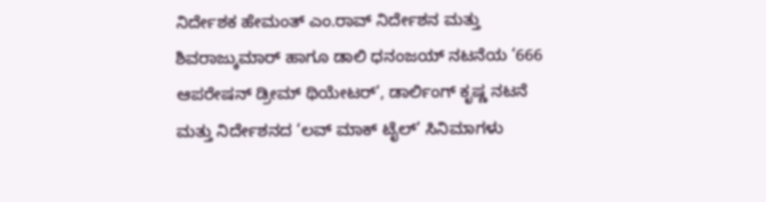ನಿರ್ದೇಶಕ ಹೇಮಂತ್ ಎಂ.ರಾವ್ ನಿರ್ದೇಶನ ಮತ್ತು ಶಿವರಾಜ್ಕುಮಾರ್ ಹಾಗೂ ಡಾಲಿ ಧನಂಜಯ್ ನಟನೆಯ ‘666 ಆಪರೇಷನ್ ಡ್ರೀಮ್ ಥಿಯೇಟರ್’, ಡಾರ್ಲಿಂಗ್ ಕೃಷ್ಣ ನಟನೆ ಮತ್ತು ನಿರ್ದೇಶನದ ‘ಲವ್ ಮಾಕ್ ಟೈಲ್’ ಸಿನಿಮಾಗಳು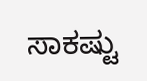ಸಾಕಷ್ಟು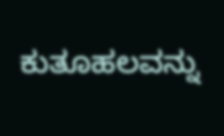ಕುತೂಹಲವನ್ನು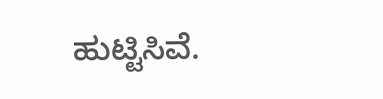ಹುಟ್ಟಿಸಿವೆ.